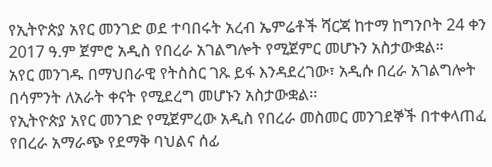የኢትዮጵያ አየር መንገድ ወደ ተባበሩት አረብ ኤምሬቶች ሻርጃ ከተማ ከግንቦት 24 ቀን 2017 ዓ.ም ጀምሮ አዲስ የበረራ አገልግሎት የሚጀምር መሆኑን አስታውቋል።
አየር መንገዱ በማህበራዊ የትስስር ገጹ ይፋ እንዳደረገው፣ አዲሱ በረራ አገልግሎት በሳምንት ለአራት ቀናት የሚደረግ መሆኑን አስታውቋል፡፡
የኢትዮጵያ አየር መንገድ የሚጀምረው አዲስ የበረራ መስመር መንገደኞች በተቀላጠፈ የበረራ አማራጭ የደማቅ ባህልና ሰፊ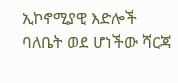ኢኮኖሚያዊ እድሎች ባለቤት ወደ ሆነችው ሻርጃ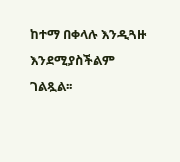ከተማ በቀላሉ እንዲጓዙ እንደሚያስችልም ገልጿል፡፡